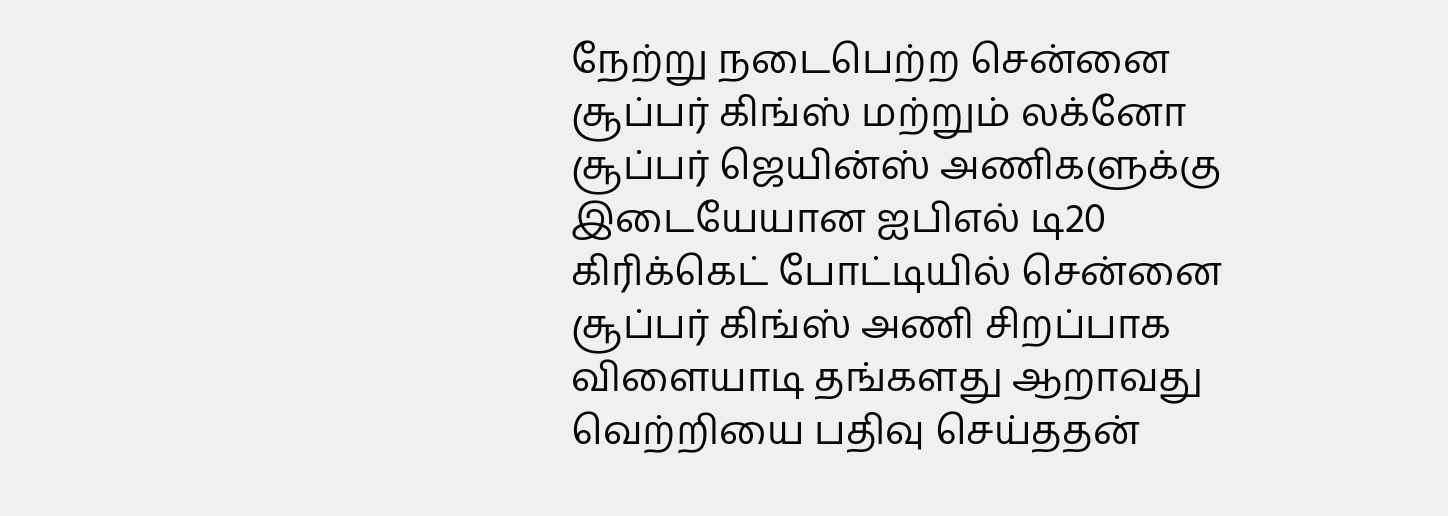நேற்று நடைபெற்ற சென்னை சூப்பர் கிங்ஸ் மற்றும் லக்னோ சூப்பர் ஜெயின்ஸ் அணிகளுக்கு இடையேயான ஐபிஎல் டி20 கிரிக்கெட் போட்டியில் சென்னை சூப்பர் கிங்ஸ் அணி சிறப்பாக விளையாடி தங்களது ஆறாவது வெற்றியை பதிவு செய்ததன்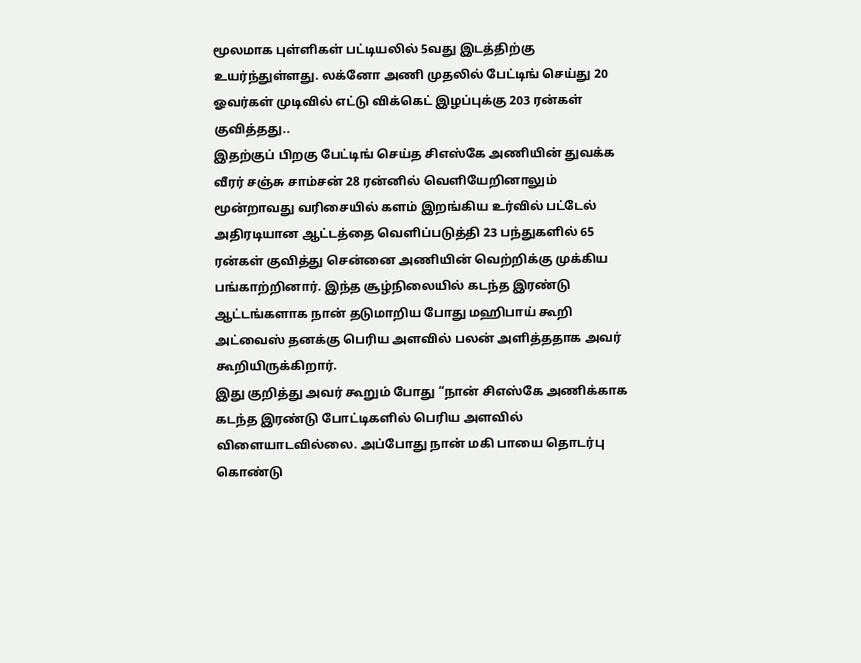மூலமாக புள்ளிகள் பட்டியலில் 5வது இடத்திற்கு உயர்ந்துள்ளது. லக்னோ அணி முதலில் பேட்டிங் செய்து 20 ஓவர்கள் முடிவில் எட்டு விக்கெட் இழப்புக்கு 203 ரன்கள் குவித்தது..
இதற்குப் பிறகு பேட்டிங் செய்த சிஎஸ்கே அணியின் துவக்க வீரர் சஞ்சு சாம்சன் 28 ரன்னில் வெளியேறினாலும் மூன்றாவது வரிசையில் களம் இறங்கிய உர்வில் பட்டேல் அதிரடியான ஆட்டத்தை வெளிப்படுத்தி 23 பந்துகளில் 65 ரன்கள் குவித்து சென்னை அணியின் வெற்றிக்கு முக்கிய பங்காற்றினார். இந்த சூழ்நிலையில் கடந்த இரண்டு ஆட்டங்களாக நான் தடுமாறிய போது மஹிபாய் கூறி அட்வைஸ் தனக்கு பெரிய அளவில் பலன் அளித்ததாக அவர் கூறியிருக்கிறார்.
இது குறித்து அவர் கூறும் போது “நான் சிஎஸ்கே அணிக்காக கடந்த இரண்டு போட்டிகளில் பெரிய அளவில் விளையாடவில்லை. அப்போது நான் மகி பாயை தொடர்பு கொண்டு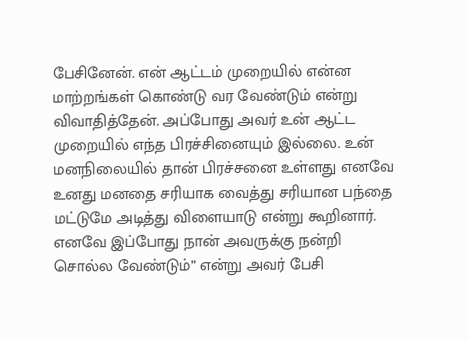பேசினேன். என் ஆட்டம் முறையில் என்ன மாற்றங்கள் கொண்டு வர வேண்டும் என்று விவாதித்தேன். அப்போது அவர் உன் ஆட்ட முறையில் எந்த பிரச்சினையும் இல்லை. உன் மனநிலையில் தான் பிரச்சனை உள்ளது எனவே உனது மனதை சரியாக வைத்து சரியான பந்தை மட்டுமே அடித்து விளையாடு என்று கூறினார். எனவே இப்போது நான் அவருக்கு நன்றி சொல்ல வேண்டும்” என்று அவர் பேசி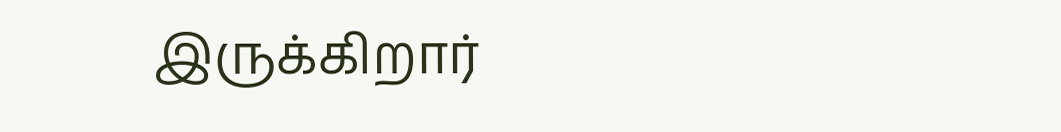இருக்கிறார்